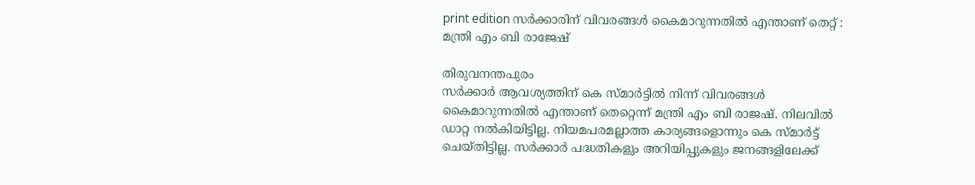print edition സർക്കാരിന് വിവരങ്ങൾ കൈമാറുന്നതിൽ എന്താണ് തെറ്റ് : മന്ത്രി എം ബി രാജേഷ്

തിരുവനന്തപുരം
സർക്കാർ ആവശ്യത്തിന് കെ സ്മാർട്ടിൽ നിന്ന് വിവരങ്ങൾ കൈമാറുന്നതിൽ എന്താണ് തെറ്റെന്ന് മന്ത്രി എം ബി രാജഷ്. നിലവിൽ ഡാറ്റ നൽകിയിട്ടില്ല. നിയമപരമല്ലാത്ത കാര്യങ്ങളൊന്നും കെ സ്മാർട്ട് ചെയ്തിട്ടില്ല. സർക്കാർ പദ്ധതികളും അറിയിപ്പുകളും ജനങ്ങളിലേക്ക്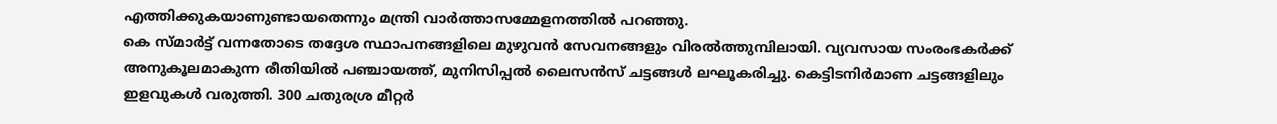എത്തിക്കുകയാണുണ്ടായതെന്നും മന്ത്രി വാർത്താസമ്മേളനത്തിൽ പറഞ്ഞു.
കെ സ്മാർട്ട് വന്നതോടെ തദ്ദേശ സ്ഥാപനങ്ങളിലെ മുഴുവൻ സേവനങ്ങളും വിരൽത്തുമ്പിലായി. വ്യവസായ സംരംഭകർക്ക് അനുകൂലമാകുന്ന രീതിയിൽ പഞ്ചായത്ത്, മുനിസിപ്പൽ ലൈസൻസ് ചട്ടങ്ങൾ ലഘൂകരിച്ചു. കെട്ടിടനിർമാണ ചട്ടങ്ങളിലും ഇളവുകൾ വരുത്തി. 300 ചതുരശ്ര മീറ്റർ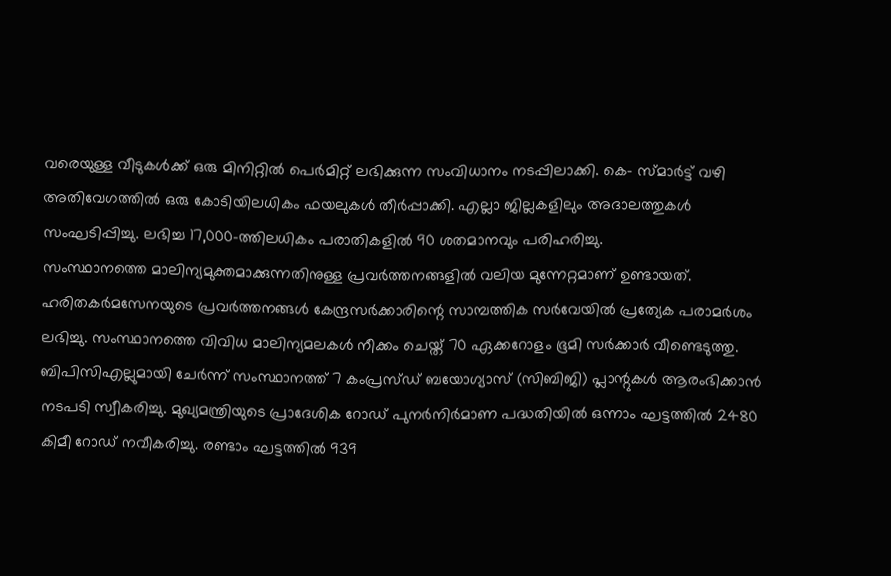വരെയുള്ള വീടുകൾക്ക് ഒരു മിനിറ്റിൽ പെർമിറ്റ് ലഭിക്കുന്ന സംവിധാനം നടപ്പിലാക്കി. കെ- സ്മാർട്ട് വഴി അതിവേഗത്തിൽ ഒരു കോടിയിലധികം ഫയലുകൾ തീർപ്പാക്കി. എല്ലാ ജില്ലകളിലും അദാലത്തുകൾ സംഘടിപ്പിച്ചു. ലഭിച്ച 17,000-ത്തിലധികം പരാതികളിൽ 90 ശതമാനവും പരിഹരിച്ചു.
സംസ്ഥാനത്തെ മാലിന്യമുക്തമാക്കുന്നതിനുള്ള പ്രവർത്തനങ്ങളിൽ വലിയ മുന്നേറ്റമാണ് ഉണ്ടായത്. ഹരിതകർമസേനയുടെ പ്രവർത്തനങ്ങൾ കേന്ദ്രസർക്കാരിന്റെ സാമ്പത്തിക സർവേയിൽ പ്രത്യേക പരാമർശം ലഭിച്ചു. സംസ്ഥാനത്തെ വിവിധ മാലിന്യമലകൾ നീക്കം ചെയ്ത് 70 ഏക്കറോളം ഭൂമി സർക്കാർ വീണ്ടെടുത്തു. ബിപിസിഎല്ലുമായി ചേർന്ന് സംസ്ഥാനത്ത് 7 കംപ്രസ്ഡ് ബയോഗ്യാസ് (സിബിജി) പ്ലാന്റുകൾ ആരംഭിക്കാൻ നടപടി സ്വീകരിച്ചു. മുഖ്യമന്ത്രിയുടെ പ്രാദേശിക റോഡ് പുനർനിർമാണ പദ്ധതിയിൽ ഒന്നാം ഘട്ടത്തിൽ 2480 കിമീ റോഡ് നവീകരിച്ചു. രണ്ടാം ഘട്ടത്തിൽ 939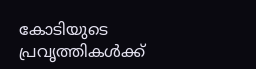കോടിയുടെ പ്രവൃത്തികൾക്ക്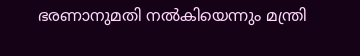ഭരണാനുമതി നൽകിയെന്നും മന്ത്രി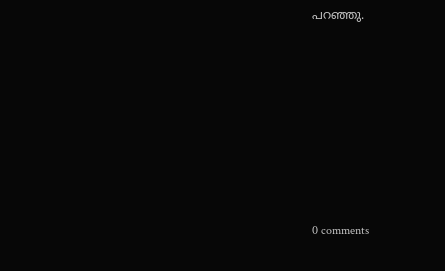പറഞ്ഞു.









0 comments